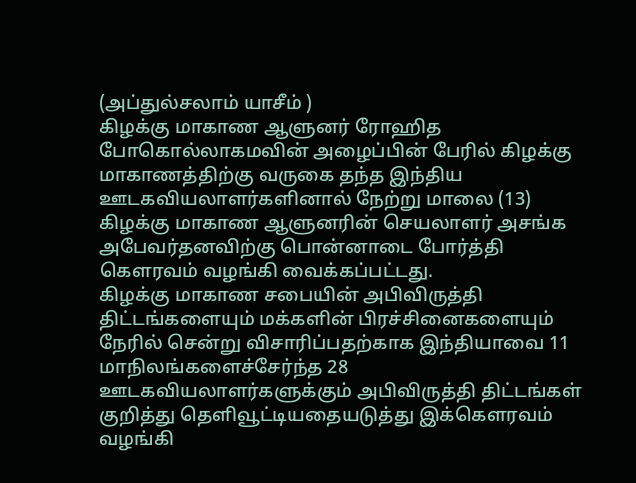(அப்துல்சலாம் யாசீம் )
கிழக்கு மாகாண ஆளுனர் ரோஹித போகொல்லாகமவின் அழைப்பின் பேரில் கிழக்கு மாகாணத்திற்கு வருகை தந்த இந்திய ஊடகவியலாளர்களினால் நேற்று மாலை (13) கிழக்கு மாகாண ஆளுனரின் செயலாளர் அசங்க அபேவர்தனவிற்கு பொன்னாடை போர்த்தி கௌரவம் வழங்கி வைக்கப்பட்டது.
கிழக்கு மாகாண சபையின் அபிவிருத்தி திட்டங்களையும் மக்களின் பிரச்சினைகளையும் நேரில் சென்று விசாரிப்பதற்காக இந்தியாவை 11 மாநிலங்களைச்சேர்ந்த 28 ஊடகவியலாளர்களுக்கும் அபிவிருத்தி திட்டங்கள் குறித்து தௌிவூட்டியதையடுத்து இக்கௌரவம் வழங்கி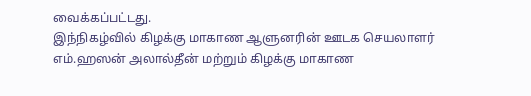வைக்கப்பட்டது.
இந்நிகழ்வில் கிழக்கு மாகாண ஆளுனரின் ஊடக செயலாளர் எம்.ஹஸன் அலால்தீன் மற்றும் கிழக்கு மாகாண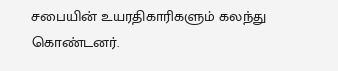சபையின் உயரதிகாரிகளும் கலந்து கொண்டனர்.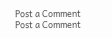Post a Comment
Post a Comment